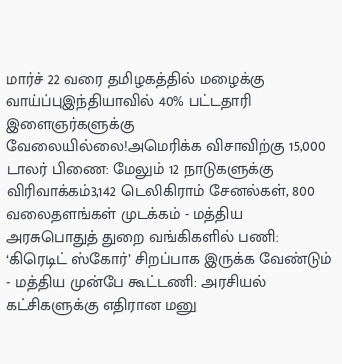மார்ச் 22 வரை தமிழகத்தில் மழைக்கு வாய்ப்புஇந்தியாவில் 40% பட்டதாரி இளைஞர்களுக்கு வேலையில்லை!அமெரிக்க விசாவிற்கு 15,000 டாலர் பிணை: மேலும் 12 நாடுகளுக்கு விரிவாக்கம்3,142 டெலிகிராம் சேனல்கள், 800 வலைதளங்கள் முடக்கம் - மத்திய அரசுபொதுத் துறை வங்கிகளில் பணி: ‘கிரெடிட் ஸ்கோர்’ சிறப்பாக இருக்க வேண்டும் - மத்திய முன்பே கூட்டணி: அரசியல் கட்சிகளுக்கு எதிரான மனு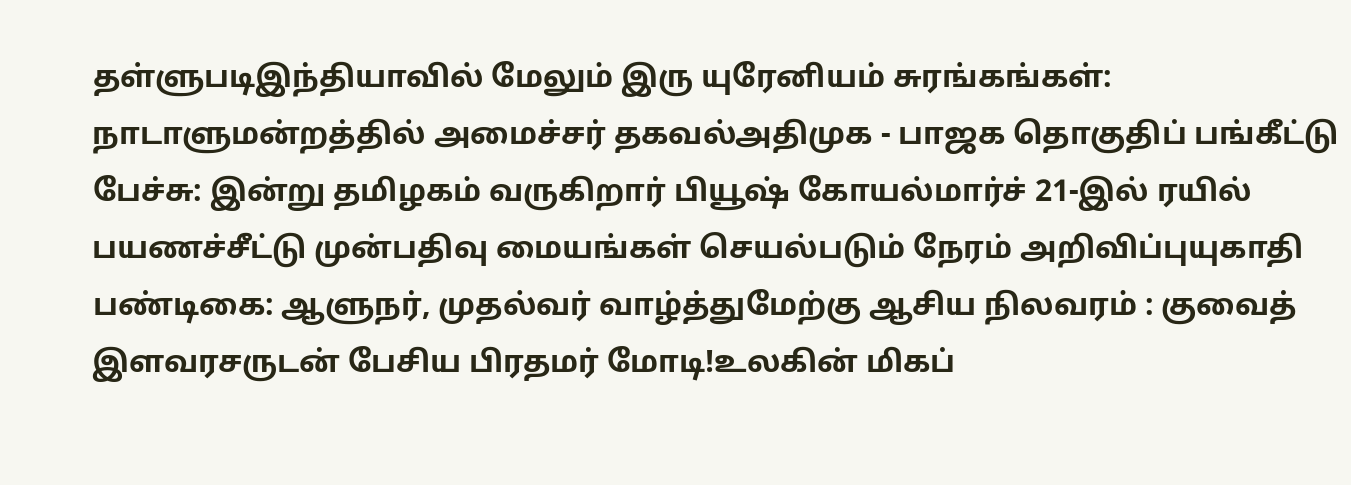தள்ளுபடிஇந்தியாவில் மேலும் இரு யுரேனியம் சுரங்கங்கள்: நாடாளுமன்றத்தில் அமைச்சர் தகவல்அதிமுக - பாஜக தொகுதிப் பங்கீட்டு பேச்சு: இன்று தமிழகம் வருகிறார் பியூஷ் கோயல்மார்ச் 21-இல் ரயில் பயணச்சீட்டு முன்பதிவு மையங்கள் செயல்படும் நேரம் அறிவிப்புயுகாதி பண்டிகை: ஆளுநர், முதல்வர் வாழ்த்துமேற்கு ஆசிய நிலவரம் : குவைத் இளவரசருடன் பேசிய பிரதமர் மோடி!உலகின் மிகப்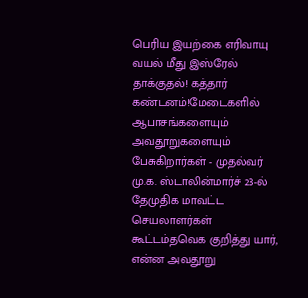பெரிய இயற்கை எரிவாயு வயல் மீது இஸ்ரேல் தாக்குதல்! கத்தார் கண்டனம்!மேடைகளில் ஆபாசங்களையும் அவதூறுகளையும் பேசுகிறார்கள் - முதல்வர் மு.க. ஸ்டாலின்மார்ச் 23-ல் தேமுதிக மாவட்ட செயலாளர்கள் கூட்டம்தவெக குறித்து யார், என்ன அவதூறு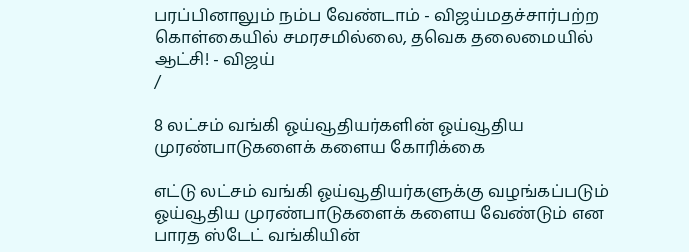பரப்பினாலும் நம்ப வேண்டாம் - விஜய்மதச்சார்பற்ற கொள்கையில் சமரசமில்லை, தவெக தலைமையில் ஆட்சி! - விஜய்
/

8 லட்சம் வங்கி ஓய்வூதியர்களின் ஓய்வூதிய முரண்பாடுகளைக் களைய கோரிக்கை

எட்டு லட்சம் வங்கி ஓய்வூதியர்களுக்கு வழங்கப்படும் ஓய்வூதிய முரண்பாடுகளைக் களைய வேண்டும் என பாரத ஸ்டேட் வங்கியின்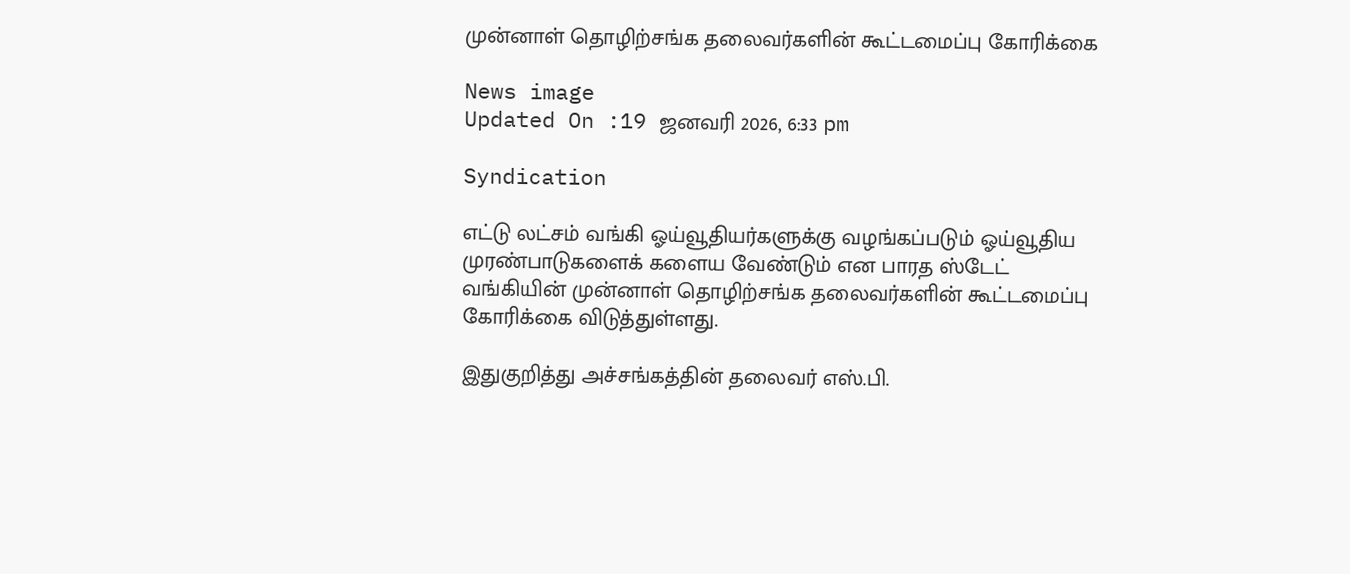முன்னாள் தொழிற்சங்க தலைவர்களின் கூட்டமைப்பு கோரிக்கை

News image
Updated On :19 ஜனவரி 2026, 6:33 pm

Syndication

எட்டு லட்சம் வங்கி ஓய்வூதியர்களுக்கு வழங்கப்படும் ஓய்வூதிய முரண்பாடுகளைக் களைய வேண்டும் என பாரத ஸ்டேட் வங்கியின் முன்னாள் தொழிற்சங்க தலைவர்களின் கூட்டமைப்பு கோரிக்கை விடுத்துள்ளது.

இதுகுறித்து அச்சங்கத்தின் தலைவர் எஸ்.பி.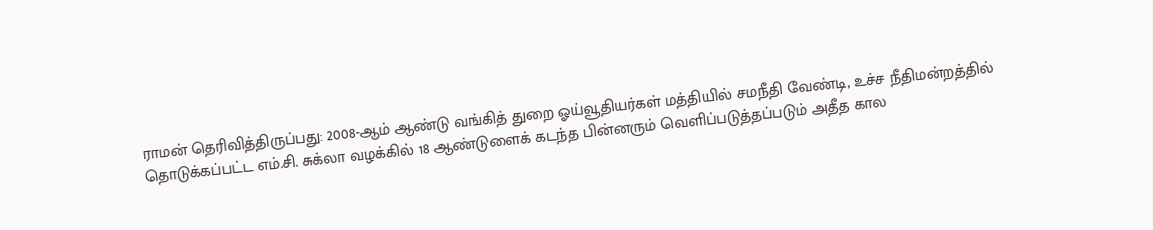ராமன் தெரிவித்திருப்பது: 2008-ஆம் ஆண்டு வங்கித் துறை ஓய்வூதியர்கள் மத்தியில் சமநீதி வேண்டி, உச்ச நீதிமன்றத்தில் தொடுக்கப்பட்ட எம்.சி. சுக்லா வழக்கில் 18 ஆண்டுளைக் கடந்த பின்னரும் வெளிப்படுத்தப்படும் அதீத கால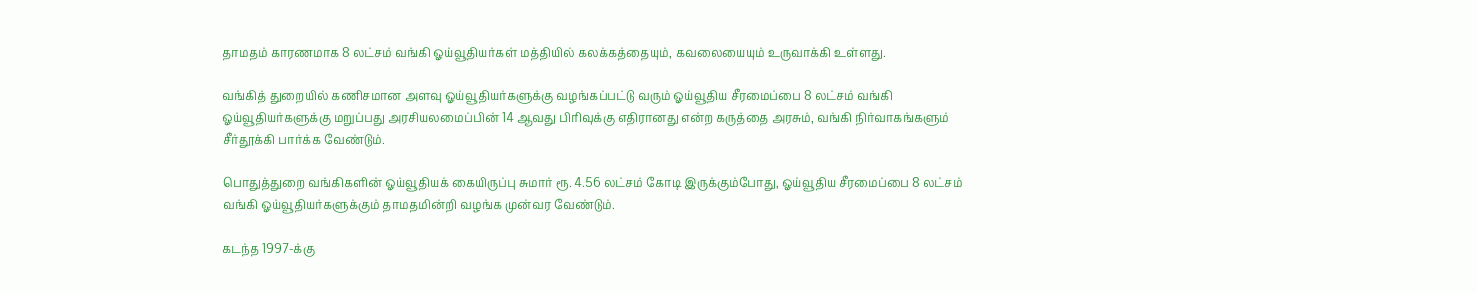தாமதம் காரணமாக 8 லட்சம் வங்கி ஓய்வூதியர்கள் மத்தியில் கலக்கத்தையும், கவலையையும் உருவாக்கி உள்ளது.

வங்கித் துறையில் கணிசமான அளவு ஓய்வூதியர்களுக்கு வழங்கப்பட்டு வரும் ஓய்வூதிய சீரமைப்பை 8 லட்சம் வங்கி ஓய்வூதியர்களுக்கு மறுப்பது அரசியலமைப்பின் 14 ஆவது பிரிவுக்கு எதிரானது என்ற கருத்தை அரசும், வங்கி நிர்வாகங்களும் சீர்தூக்கி பார்க்க வேண்டும்.

பொதுத்துறை வங்கிகளின் ஓய்வூதியக் கையிருப்பு சுமார் ரூ. 4.56 லட்சம் கோடி இருக்கும்போது, ஓய்வூதிய சீரமைப்பை 8 லட்சம் வங்கி ஓய்வூதியர்களுக்கும் தாமதமின்றி வழங்க முன்வர வேண்டும்.

கடந்த 1997-க்கு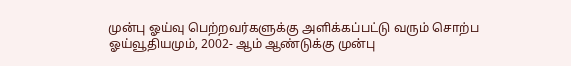முன்பு ஓய்வு பெற்றவர்களுக்கு அளிக்கப்பட்டு வரும் சொற்ப ஓய்வூதியமும், 2002- ஆம் ஆண்டுக்கு முன்பு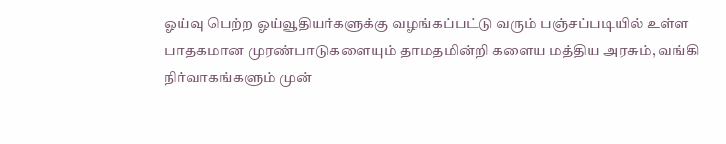ஓய்வு பெற்ற ஓய்வூதியர்களுக்கு வழங்கப்பட்டு வரும் பஞ்சப்படியில் உள்ள பாதகமான முரண்பாடுகளையும் தாமதமின்றி களைய மத்திய அரசும், வங்கி நிர்வாகங்களும் முன்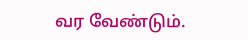வர வேண்டும்.